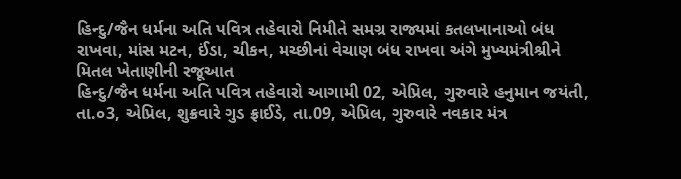હિન્દુ/જૈન ધર્મના અતિ પવિત્ર તહેવારો નિમીતે સમગ્ર રાજ્યમાં કતલખાનાઓ બંધ રાખવા, માંસ મટન, ઈંડા, ચીકન, મચ્છીનાં વેચાણ બંધ રાખવા અંગે મુખ્યમંત્રીશ્રીને મિતલ ખેતાણીની રજૂઆત
હિન્દુ/જૈન ધર્મના અતિ પવિત્ર તહેવારો આગામી 02, એપ્રિલ, ગુરુવારે હનુમાન જયંતી, તા.૦3, એપ્રિલ, શુક્રવારે ગુડ ફ્રાઈડે, તા.09, એપ્રિલ, ગુરુવારે નવકાર મંત્ર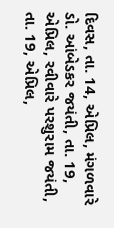દિવસ, તા. 14, એપ્રિલ, મંગળવારે ડો. આંબેડકર જયંતી, તા. 19, એપ્રિલ, રવીવારે પરશુરામ જયંતી, તા. 19, એપ્રિલ,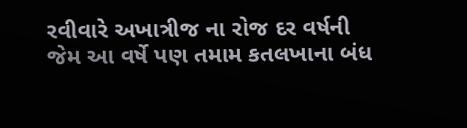રવીવારે અખાત્રીજ ના રોજ દર વર્ષની જેમ આ વર્ષે પણ તમામ કતલખાના બંધ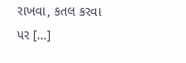રાખવા, કતલ કરવા પર […]